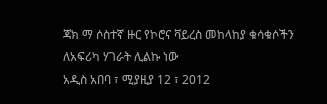ጃክ ማ ሶስተኛ ዙር የኮሮና ቫይረስ መከላከያ ቁሳቁሶችን ለአፍሪካ ሃገራት ሊልኩ ነው
አዲስ አበባ ፣ ሚያዚያ 12 ፣ 2012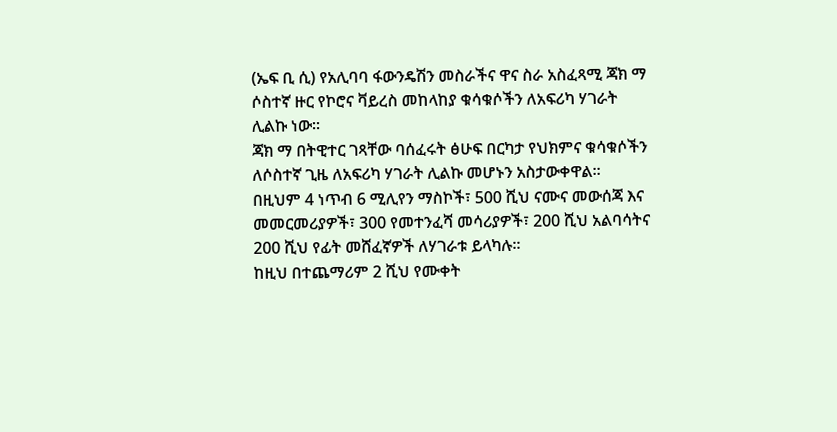(ኤፍ ቢ ሲ) የአሊባባ ፋውንዴሽን መስራችና ዋና ስራ አስፈጻሚ ጃክ ማ ሶስተኛ ዙር የኮሮና ቫይረስ መከላከያ ቁሳቁሶችን ለአፍሪካ ሃገራት ሊልኩ ነው።
ጃክ ማ በትዊተር ገጻቸው ባሰፈሩት ፅሁፍ በርካታ የህክምና ቁሳቁሶችን ለሶስተኛ ጊዜ ለአፍሪካ ሃገራት ሊልኩ መሆኑን አስታውቀዋል።
በዚህም 4 ነጥብ 6 ሚሊየን ማስኮች፣ 500 ሺህ ናሙና መውሰጃ እና መመርመሪያዎች፣ 300 የመተንፈሻ መሳሪያዎች፣ 200 ሺህ አልባሳትና 200 ሺህ የፊት መሸፈኛዎች ለሃገራቱ ይላካሉ።
ከዚህ በተጨማሪም 2 ሺህ የሙቀት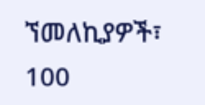ኘመለኪያዎች፣ 100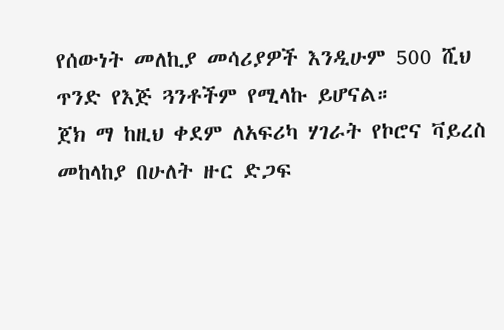የሰውነት መለኪያ መሳሪያዎች እንዲሁም 500 ሺህ ጥንድ የእጅ ጓንቶችም የሚላኩ ይሆናል።
ጀክ ማ ከዚህ ቀደም ለአፍሪካ ሃገራት የኮሮና ቫይረስ መከላከያ በሁለት ዙር ድጋፍ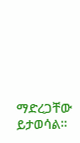ማድረጋቸው ይታወሳል።